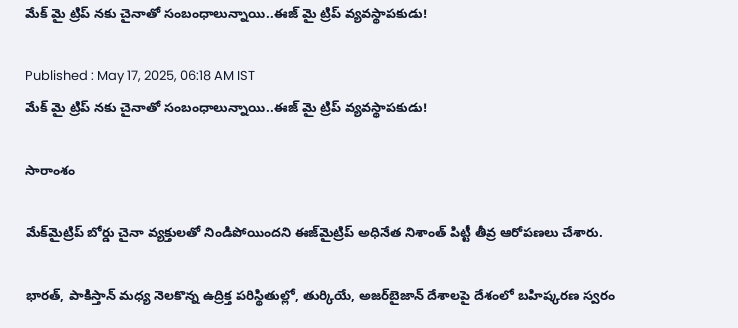మేక్ మై ట్రిప్‌ నకు చైనాతో సంబంధాలున్నాయి..ఈజ్‌ మై ట్రిప్ వ్యవస్థాపకుడు!

Published : May 17, 2025, 06:18 AM IST
మేక్ మై ట్రిప్‌ నకు చైనాతో సంబంధాలున్నాయి..ఈజ్‌ మై ట్రిప్ వ్యవస్థాపకుడు!

సారాంశం

మేక్‌మైట్రిప్ బోర్డు చైనా వ్యక్తులతో నిండిపోయిందని ఈజ్‌మైట్రిప్ అధినేత నిశాంత్ పిట్టీ తీవ్ర ఆరోపణలు చేశారు.

భారత్, పాకిస్తాన్ మధ్య నెలకొన్న ఉద్రిక్త పరిస్థితుల్లో, తుర్కియే, అజర్‌బైజాన్ దేశాలపై దేశంలో బహిష్కరణ స్వరం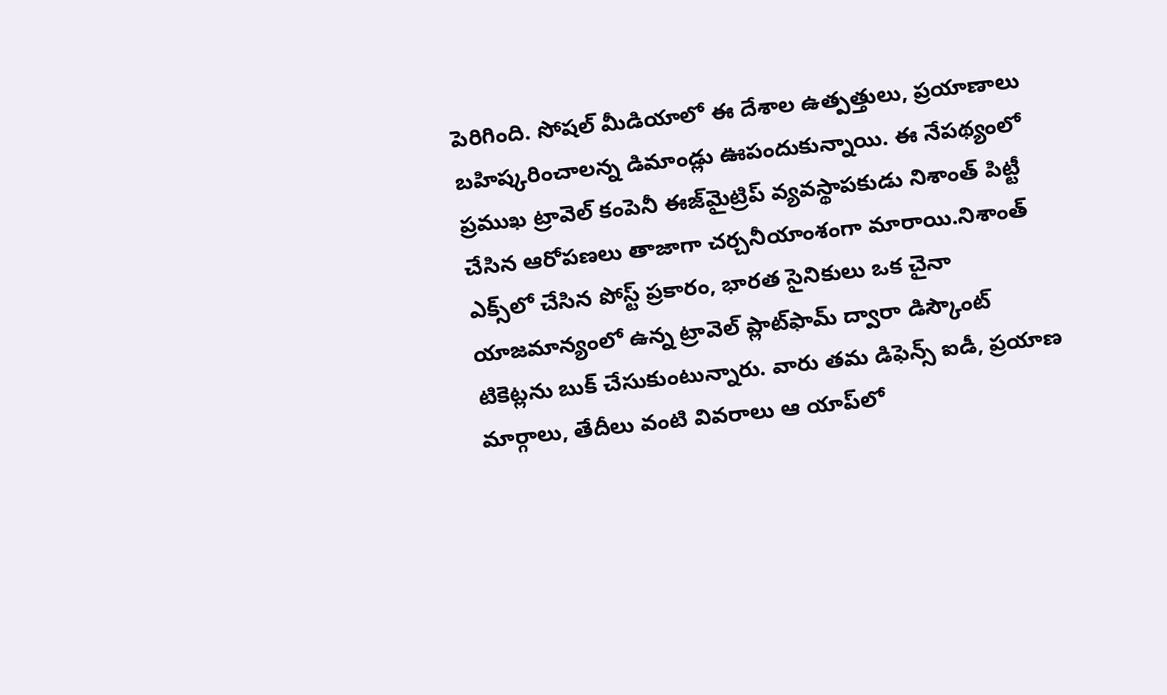పెరిగింది. సోషల్ మీడియాలో ఈ దేశాల ఉత్పత్తులు, ప్రయాణాలు బహిష్కరించాలన్న డిమాండ్లు ఊపందుకున్నాయి. ఈ నేపథ్యంలో ప్రముఖ ట్రావెల్ కంపెనీ ఈజ్‌మైట్రిప్ వ్యవస్థాపకుడు నిశాంత్ పిట్టీ చేసిన ఆరోపణలు తాజాగా చర్చనీయాంశంగా మారాయి.నిశాంత్ ఎక్స్‌లో చేసిన పోస్ట్ ప్రకారం, భారత సైనికులు ఒక చైనా యాజమాన్యంలో ఉన్న ట్రావెల్ ప్లాట్‌ఫామ్ ద్వారా డిస్కౌంట్ టికెట్లను బుక్ చేసుకుంటున్నారు. వారు తమ డిఫెన్స్ ఐడీ, ప్రయాణ మార్గాలు, తేదీలు వంటి వివరాలు ఆ యాప్‌లో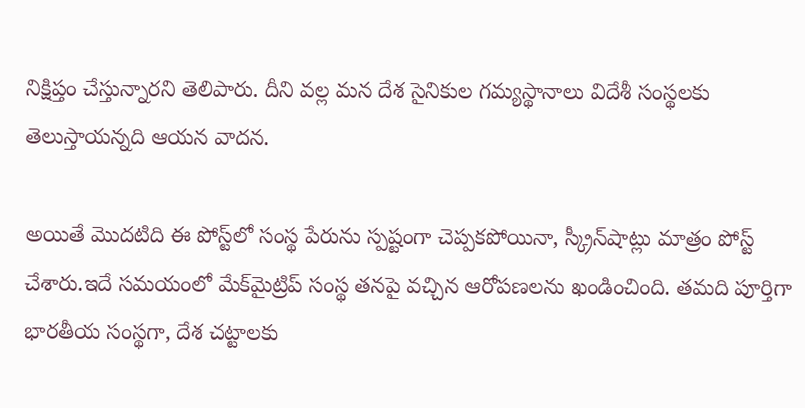నిక్షిప్తం చేస్తున్నారని తెలిపారు. దీని వల్ల మన దేశ సైనికుల గమ్యస్థానాలు విదేశీ సంస్థలకు తెలుస్తాయన్నది ఆయన వాదన.

అయితే మొదటిది ఈ పోస్ట్‌లో సంస్థ పేరును స్పష్టంగా చెప్పకపోయినా, స్క్రీన్‌షాట్లు మాత్రం పోస్ట్ చేశారు.ఇదే సమయంలో మేక్‌మైట్రిప్ సంస్థ తనపై వచ్చిన ఆరోపణలను ఖండించింది. తమది పూర్తిగా భారతీయ సంస్థగా, దేశ చట్టాలకు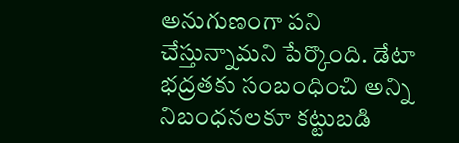అనుగుణంగా పని చేస్తున్నామని పేర్కొంది. డేటా భద్రతకు సంబంధించి అన్ని నిబంధనలకూ కట్టుబడి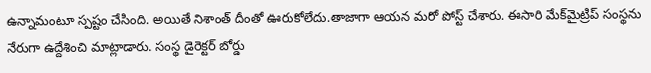ఉన్నామంటూ స్పష్టం చేసింది. అయితే నిశాంత్ దీంతో ఊరుకోలేదు.తాజాగా ఆయన మరో పోస్ట్‌ చేశారు. ఈసారి మేక్‌మైట్రిప్ సంస్థను నేరుగా ఉద్దేశించి మాట్లాడారు. సంస్థ డైరెక్టర్ బోర్డు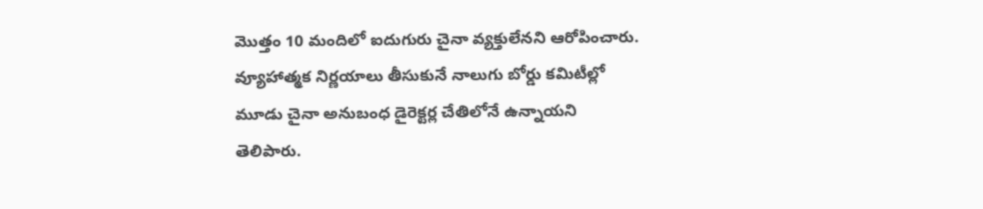మొత్తం 10 మందిలో ఐదుగురు చైనా వ్యక్తులేనని ఆరోపించారు. వ్యూహాత్మక నిర్ణయాలు తీసుకునే నాలుగు బోర్డు కమిటీల్లో మూడు చైనా అనుబంధ డైరెక్టర్ల చేతిలోనే ఉన్నాయని తెలిపారు.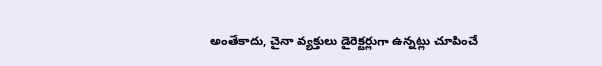అంతేకాదు, చైనా వ్యక్తులు డైరెక్టర్లుగా ఉన్నట్లు చూపించే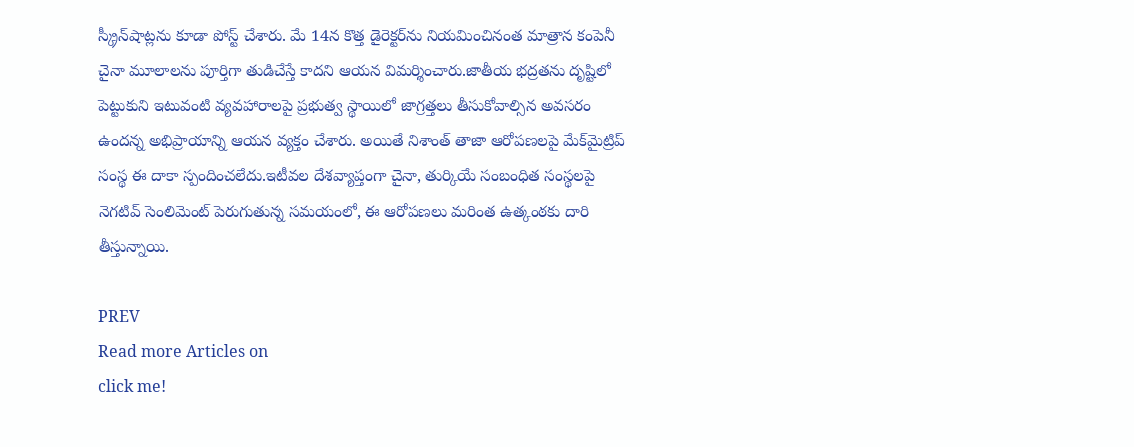స్క్రీన్‌షాట్లను కూడా పోస్ట్ చేశారు. మే 14న కొత్త డైరెక్టర్‌ను నియమించినంత మాత్రాన కంపెనీ చైనా మూలాలను పూర్తిగా తుడిచేస్తే కాదని ఆయన విమర్శించారు.జాతీయ భద్రతను దృష్టిలో పెట్టుకుని ఇటువంటి వ్యవహారాలపై ప్రభుత్వ స్థాయిలో జాగ్రత్తలు తీసుకోవాల్సిన అవసరం ఉందన్న అభిప్రాయాన్ని ఆయన వ్యక్తం చేశారు. అయితే నిశాంత్ తాజా ఆరోపణలపై మేక్‌మైట్రిప్ సంస్థ ఈ దాకా స్పందించలేదు.ఇటీవల దేశవ్యాప్తంగా చైనా, తుర్కియే సంబంధిత సంస్థలపై నెగటివ్ సెంలిమెంట్ పెరుగుతున్న సమయంలో, ఈ ఆరోపణలు మరింత ఉత్కంఠకు దారి తీస్తున్నాయి.

PREV
Read more Articles on
click me!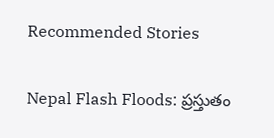Recommended Stories

Nepal Flash Floods: ప్రస్తుతం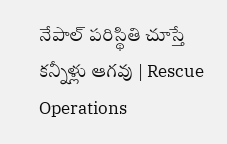నేపాల్ పరిస్థితి చూస్తే కన్నీళ్లు ఆగవు | Rescue Operations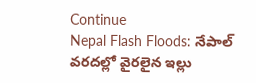Continue
Nepal Flash Floods: నేపాల్ వరదల్లో వైరలైన ఇల్లు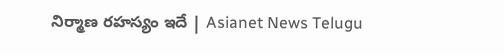నిర్మాణ రహస్యం ఇదే | Asianet News Telugu